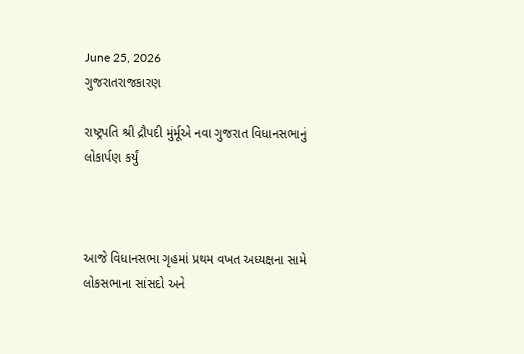June 25, 2026
ગુજરાતરાજકારણ

રાષ્ટ્રપતિ શ્રી દ્રૌપદી મુંર્મૂએ નવા ગુજરાત વિધાનસભાનું લોકાર્પણ કર્યું



આજે વિધાનસભા ગૃહમાં પ્રથમ વખત અધ્‍યક્ષના સામે લોકસભાના સાંસદો અને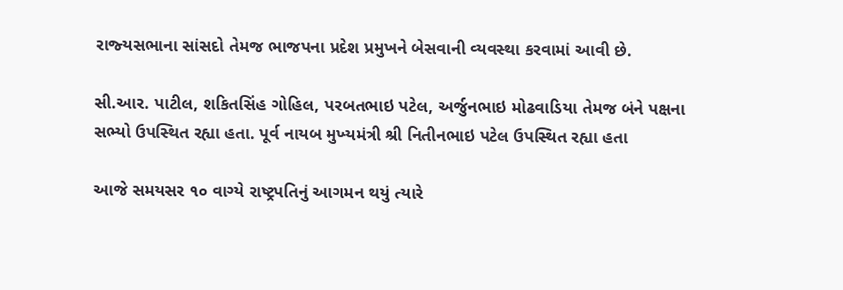રાજ્‍યસભાના સાંસદો તેમજ ભાજપના પ્રદેશ પ્રમુખને બેસવાની વ્‍યવસ્‍થા કરવામાં આવી છે.

સી.આર. પાટીલ, શકિતસિંહ ગોહિલ, પરબતભાઇ પટેલ, અર્જુનભાઇ મોઢવાડિયા તેમજ બંને પક્ષના સભ્‍યો ઉપસ્‍થિત રહ્યા હતા. પૂર્વ નાયબ મુખ્‍યમંત્રી શ્રી નિતીનભાઇ પટેલ ઉપસ્થિત રહ્યા હતા

આજે સમયસર ૧૦ વાગ્‍યે રાષ્‍ટ્રપતિનું આગમન થયું ત્‍યારે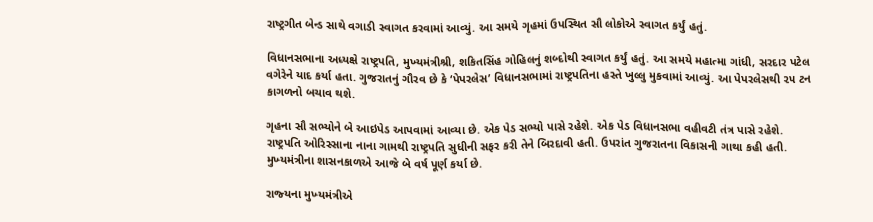રાષ્‍ટ્રગીત બેન્‍ડ સાથે વગાડી સ્‍વાગત કરવામાં આવ્‍યું. આ સમયે ગૃહમાં ઉપસ્‍થિત સૌ લોકોએ સ્‍વાગત કર્યું હતું.

વિધાનસભાના અધ્‍યક્ષે રાષ્‍ટ્રપતિ, મુખ્‍યમંત્રીશ્રી, શકિતસિંહ ગોહિલનું શબ્‍દોથી સ્‍વાગત કર્યું હતું. આ સમયે મહાત્‍મા ગાંધી, સરદાર પટેલ વગેરેને યાદ કર્યા હતા. ગુજરાતનું ગૌરવ છે કે ‘પેપરલેસ’ વિધાનસભામાં રાષ્‍ટ્રપતિના હસ્‍તે ખુલ્લુ મુકવામાં આવ્‍યું. આ પેપરલેસથી ૨૫ ટન કાગળનો બચાવ થશે.

ગૃહના સૌ સભ્‍યોને બે આઇપેડ આપવામાં આવ્‍યા છે. એક પેડ સભ્‍યો પાસે રહેશે. એક પેડ વિધાનસભા વહીવટી તંત્ર પાસે રહેશે. રાષ્‍ટ્રપતિ ઓરિસ્‍સાના નાના ગામથી રાષ્‍ટ્રપતિ સુધીની સફર કરી તેને બિરદાવી હતી. ઉપરાંત ગુજરાતના વિકાસની ગાથા કહી હતી. મુખ્‍યમંત્રીના શાસનકાળએ આજે બે વર્ષ પૂર્ણ કર્યા છે.

રાજ્‍યના મુખ્‍યમંત્રીએ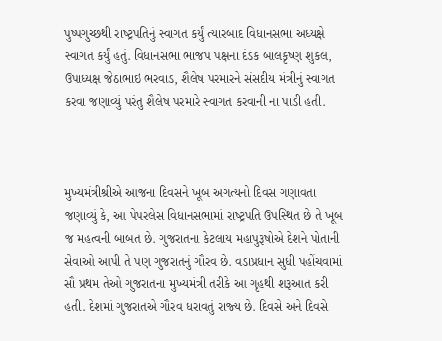પુષ્‍પગુચ્‍છથી રાષ્‍ટ્રપતિનું સ્‍વાગત કર્યું ત્‍યારબાદ વિધાનસભા અધ્‍યક્ષે સ્‍વાગત કર્યું હતું. વિધાનસભા ભાજપ પક્ષના દંડક બાલકૃષ્‍ણ શુકલ, ઉપાધ્‍યક્ષ જેઠાભાઇ ભરવાડ, શૈલેષ પરમારને સંસદીય મંત્રીનું સ્‍વાગત કરવા જણાવ્‍યું પરંતુ શૈલેષ પરમારે સ્‍વાગત કરવાની ના પાડી હતી.



મુખ્‍યમંત્રીશ્રીએ આજના દિવસને ખૂબ અગત્‍યનો દિવસ ગણાવતા જણાવ્‍યું કે, આ પેપરલેસ વિધાનસભામાં રાષ્‍ટ્રપતિ ઉપસ્‍થિત છે તે ખૂબ જ મહત્‍વની બાબત છે. ગુજરાતના કેટલાય મહાપુરૂષોએ દેશને પોતાની સેવાઓ આપી તે પણ ગુજરાતનું ગૌરવ છે. વડાપ્રધાન સુધી પહોંચવામાં સૌ પ્રથમ તેઓ ગુજરાતના મુખ્‍યમંત્રી તરીકે આ ગૃહથી શરૂઆત કરી હતી. દેશમાં ગુજરાતએ ગૌરવ ધરાવતું રાજ્‍ય છે. દિવસે અને દિવસે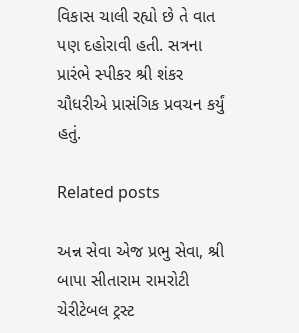વિકાસ ચાલી રહ્યો છે તે વાત પણ દહોરાવી હતી. સત્રના પ્રારંભે સ્‍પીકર શ્રી શંકર ચૌધરીએ પ્રાસંગિક પ્રવચન કર્યું હતું.

Related posts

અન્ન સેવા એજ પ્રભુ સેવા, શ્રી બાપા સીતારામ રામરોટી ચેરીટેબલ ટ્રસ્ટ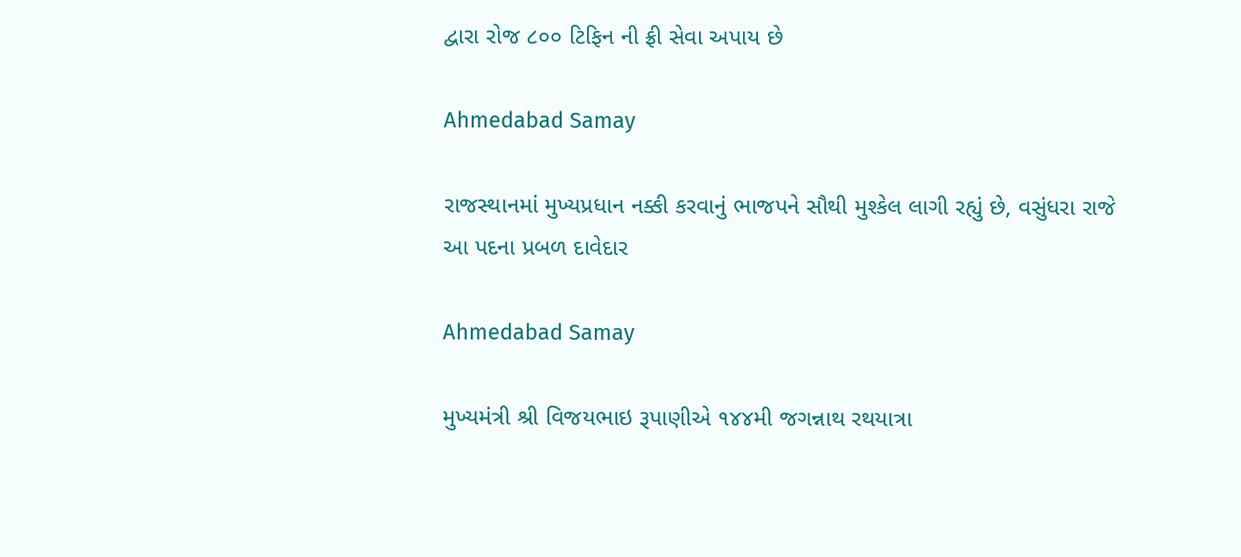દ્વારા રોજ ૮૦૦ ટિફિન ની ફ્રી સેવા અપાય છે

Ahmedabad Samay

રાજસ્થાનમાં મુખ્યપ્રધાન નક્કી કરવાનું ભાજપને સૌથી મુશ્કેલ લાગી રહ્યું છે, વસુંધરા રાજે આ પદના પ્રબળ દાવેદાર

Ahmedabad Samay

મુખ્યમંત્રી શ્રી વિજયભાઇ રૂપાણીએ ૧૪૪મી જગન્નાથ રથયાત્રા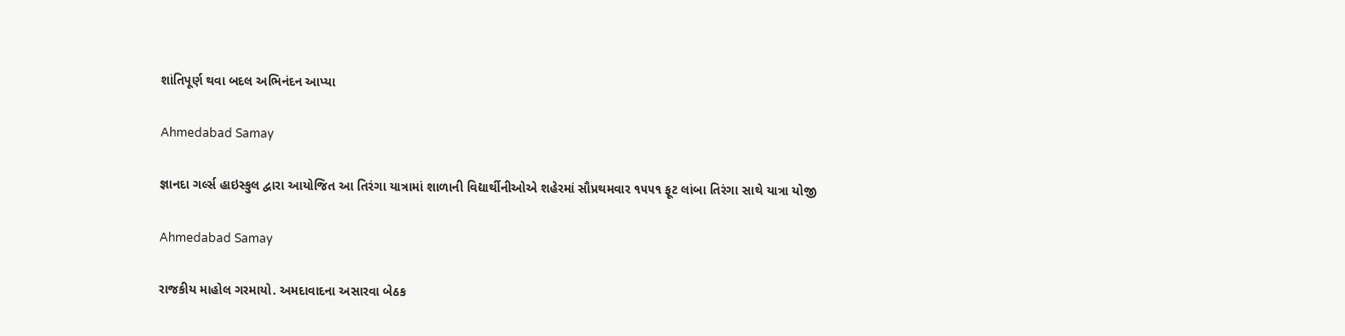શાંતિપૂર્ણ થવા બદલ અભિનંદન આપ્યા

Ahmedabad Samay

જ્ઞાનદા ગર્લ્સ હાઇસ્કુલ દ્વારા આયોજિત આ તિરંગા યાત્રામાં શાળાની વિદ્યાર્થીનીઓએ શહેરમાં સૌપ્રથમવાર ૧૫૫૧ ફૂટ લાંબા તિરંગા સાથે યાત્રા યોજી

Ahmedabad Samay

રાજકીય માહોલ ગરમાયો. અમદાવાદના અસારવા બેઠક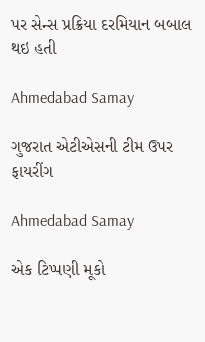પર સેન્સ પ્રક્રિયા દરમિયાન બબાલ થઇ હતી

Ahmedabad Samay

ગુજરાત એટીએસની ટીમ ઉપર ફાયરીંગ

Ahmedabad Samay

એક ટિપ્પણી મૂકો